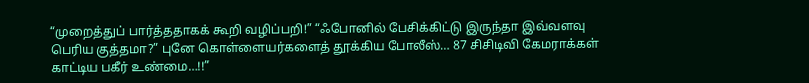“முறைத்துப் பார்த்ததாகக் கூறி வழிப்பறி!” “ஃபோனில் பேசிக்கிட்டு இருந்தா இவ்வளவு பெரிய குத்தமா?” புனே கொள்ளையர்களைத் தூக்கிய போலீஸ்… 87 சிசிடிவி கேமராக்கள் காட்டிய பகீர் உண்மை…!!”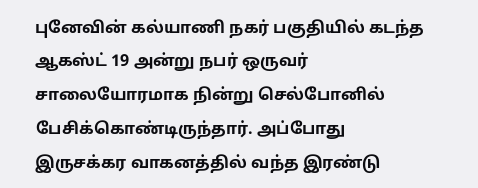புனேவின் கல்யாணி நகர் பகுதியில் கடந்த ஆகஸ்ட் 19 அன்று நபர் ஒருவர் சாலையோரமாக நின்று செல்போனில் பேசிக்கொண்டிருந்தார். அப்போது இருசக்கர வாகனத்தில் வந்த இரண்டு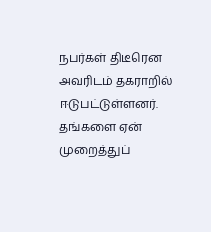நபர்கள் திடீரென அவரிடம் தகராறில் ஈடுபட்டுள்ளனர். தங்களை ஏன் முறைத்துப்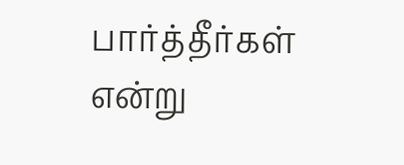பார்த்தீர்கள் என்று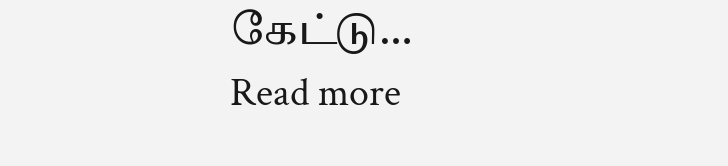கேட்டு…
Read more